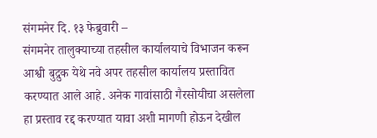संगमनेर दि. १३ फेब्रुवारी –
संगमनेर तालुक्याच्या तहसील कार्यालयाचे विभाजन करून आश्वी बुद्रुक येथे नवे अपर तहसील कार्यालय प्रस्तावित करण्यात आले आहे. अनेक गावांसाठी गैरसोयीचा असलेला हा प्रस्ताव रद्द करण्यात यावा अशी मागणी होऊन देखील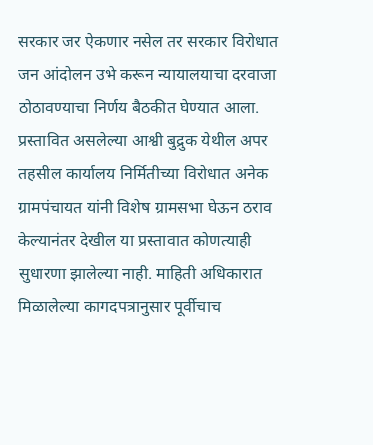सरकार जर ऐकणार नसेल तर सरकार विरोधात जन आंदोलन उभे करून न्यायालयाचा दरवाजा ठोठावण्याचा निर्णय बैठकीत घेण्यात आला.
प्रस्तावित असलेल्या आश्वी बुद्रुक येथील अपर तहसील कार्यालय निर्मितीच्या विरोधात अनेक ग्रामपंचायत यांनी विशेष ग्रामसभा घेऊन ठराव केल्यानंतर देखील या प्रस्तावात कोणत्याही सुधारणा झालेल्या नाही. माहिती अधिकारात मिळालेल्या कागदपत्रानुसार पूर्वीचाच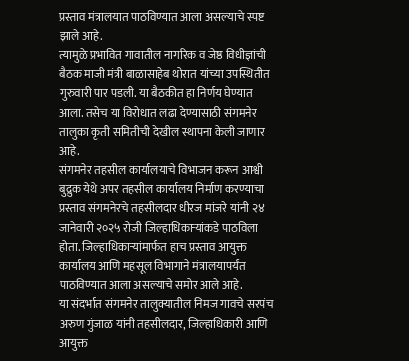प्रस्ताव मंत्रालयात पाठविण्यात आला असल्याचे स्पष्ट झाले आहे.
त्यामुळे प्रभावित गावातील नागरिक व जेष्ठ विधीज्ञांची बैठक माजी मंत्री बाळासाहेब थोरात यांच्या उपस्थितीत गुरुवारी पार पडली. या बैठकीत हा निर्णय घेण्यात आला. तसेच या विरोधात लढा देण्यासाठी संगमनेर तालुका कृती समितीची देखील स्थापना केली जाणार आहे.
संगमनेर तहसील कार्यालयाचे विभाजन करून आश्वी बुद्रुक येथे अपर तहसील कार्यालय निर्माण करण्याचा प्रस्ताव संगमनेरचे तहसीलदार धीरज मांजरे यांनी २४ जानेवारी २०२५ रोजी जिल्हाधिकाऱ्यांकडे पाठविला होता. जिल्हाधिकाऱ्यांमार्फत हाच प्रस्ताव आयुक्त कार्यालय आणि महसूल विभागाने मंत्रालयापर्यंत पाठविण्यात आला असल्याचे समोर आले आहे.
या संदर्भात संगमनेर तालुक्यातील निमज गावचे सरपंच अरुण गुंजाळ यांनी तहसीलदार, जिल्हाधिकारी आणि आयुक्त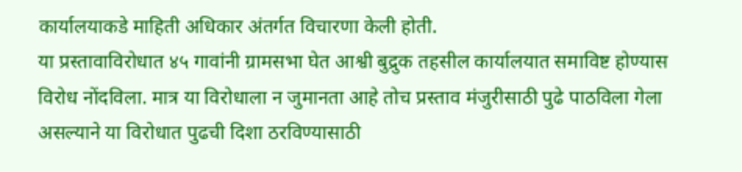कार्यालयाकडे माहिती अधिकार अंतर्गत विचारणा केली होती.
या प्रस्तावाविरोधात ४५ गावांनी ग्रामसभा घेत आश्वी बुद्रुक तहसील कार्यालयात समाविष्ट होण्यास विरोध नोंदविला. मात्र या विरोधाला न जुमानता आहे तोच प्रस्ताव मंजुरीसाठी पुढे पाठविला गेला असल्याने या विरोधात पुढची दिशा ठरविण्यासाठी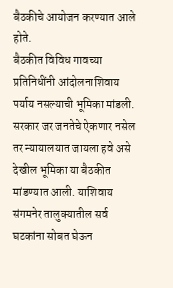बैठकीचे आयोजन करण्यात आले होते.
बैठकीत विविध गावच्या प्रतिनिधींनी आंदोलनाशिवाय पर्याय नसल्याची भूमिका मांडली. सरकार जर जनतेचे ऐकणार नसेल तर न्यायालयात जायला हवे असे देखील भूमिका या बैठकीत मांडण्यात आली. याशिवाय संगमनेर तालुक्यातील सर्व घटकांना सोबत घेऊन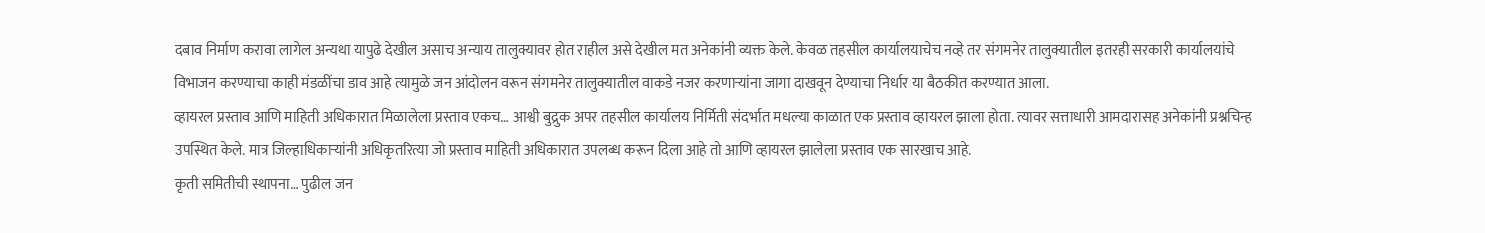दबाव निर्माण करावा लागेल अन्यथा यापुढे देखील असाच अन्याय तालुक्यावर होत राहील असे देखील मत अनेकांनी व्यक्त केले. केवळ तहसील कार्यालयाचेच नव्हे तर संगमनेर तालुक्यातील इतरही सरकारी कार्यालयांचे विभाजन करण्याचा काही मंडळींचा डाव आहे त्यामुळे जन आंदोलन वरून संगमनेर तालुक्यातील वाकडे नजर करणाऱ्यांना जागा दाखवून देण्याचा निर्धार या बैठकीत करण्यात आला.
व्हायरल प्रस्ताव आणि माहिती अधिकारात मिळालेला प्रस्ताव एकच… आश्वी बुद्रुक अपर तहसील कार्यालय निर्मिती संदर्भात मधल्या काळात एक प्रस्ताव व्हायरल झाला होता. त्यावर सत्ताधारी आमदारासह अनेकांनी प्रश्नचिन्ह उपस्थित केले. मात्र जिल्हाधिकाऱ्यांनी अधिकृतरित्या जो प्रस्ताव माहिती अधिकारात उपलब्ध करून दिला आहे तो आणि व्हायरल झालेला प्रस्ताव एक सारखाच आहे.
कृती समितीची स्थापना… पुढील जन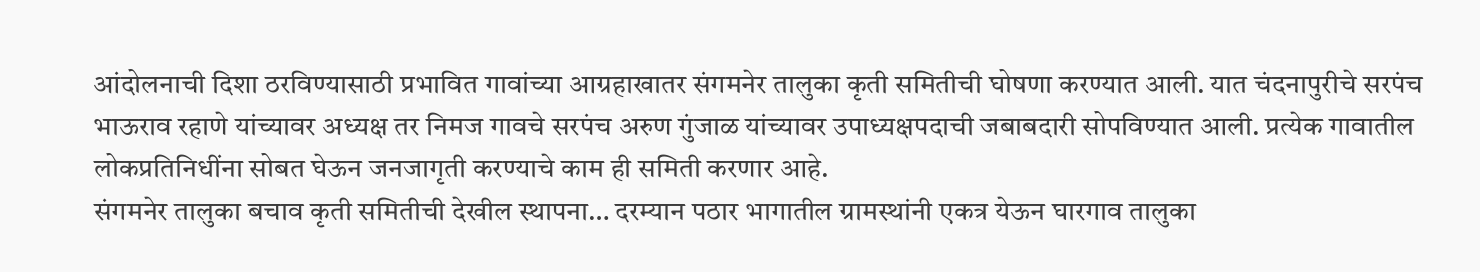आंदोलनाची दिशा ठरविण्यासाठी प्रभावित गावांच्या आग्रहाखातर संगमनेर तालुका कृती समितीची घोषणा करण्यात आली. यात चंदनापुरीचे सरपंच भाऊराव रहाणे यांच्यावर अध्यक्ष तर निमज गावचे सरपंच अरुण गुंजाळ यांच्यावर उपाध्यक्षपदाची जबाबदारी सोपविण्यात आली. प्रत्येक गावातील लोकप्रतिनिधींना सोबत घेऊन जनजागृती करण्याचे काम ही समिती करणार आहे.
संगमनेर तालुका बचाव कृती समितीची देखील स्थापना… दरम्यान पठार भागातील ग्रामस्थांनी एकत्र येऊन घारगाव तालुका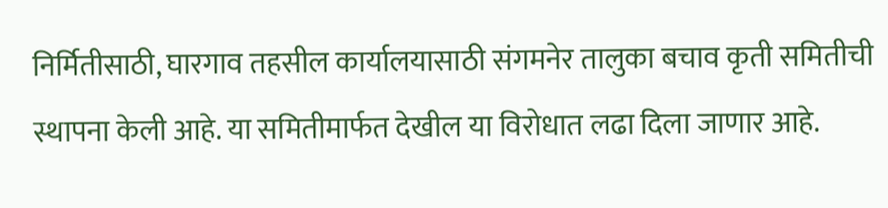निर्मितीसाठी, घारगाव तहसील कार्यालयासाठी संगमनेर तालुका बचाव कृती समितीची स्थापना केली आहे. या समितीमार्फत देखील या विरोधात लढा दिला जाणार आहे.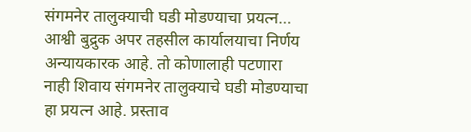संगमनेर तालुक्याची घडी मोडण्याचा प्रयत्न… आश्वी बुद्रुक अपर तहसील कार्यालयाचा निर्णय अन्यायकारक आहे. तो कोणालाही पटणारा नाही शिवाय संगमनेर तालुक्याचे घडी मोडण्याचा हा प्रयत्न आहे. प्रस्ताव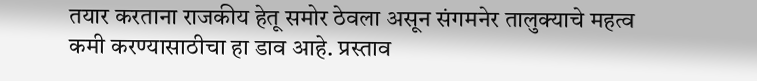तयार करताना राजकीय हेतू समोर ठेवला असून संगमनेर तालुक्याचे महत्व कमी करण्यासाठीचा हा डाव आहे. प्रस्ताव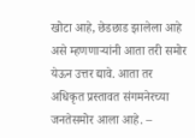खोटा आहे, छेडछाड झालेला आहे असे म्हणणाऱ्यांनी आता तरी समोर येऊन उत्तर द्यावे. आता तर अधिकृत प्रस्तावत संगमनेरच्या जनतेसमोर आला आहे. –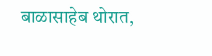बाळासाहेब थोरात,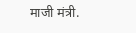माजी मंत्री.